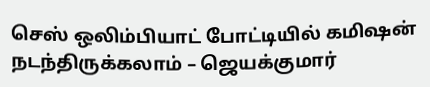செஸ் ஒலிம்பியாட் போட்டியில் கமிஷன் நடந்திருக்கலாம் – ஜெயக்குமார்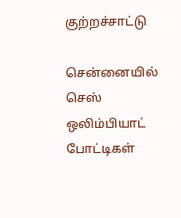குற்றச்சாட்டு

சென்னையில் செஸ் ஒலிம்பியாட் போட்டிகள்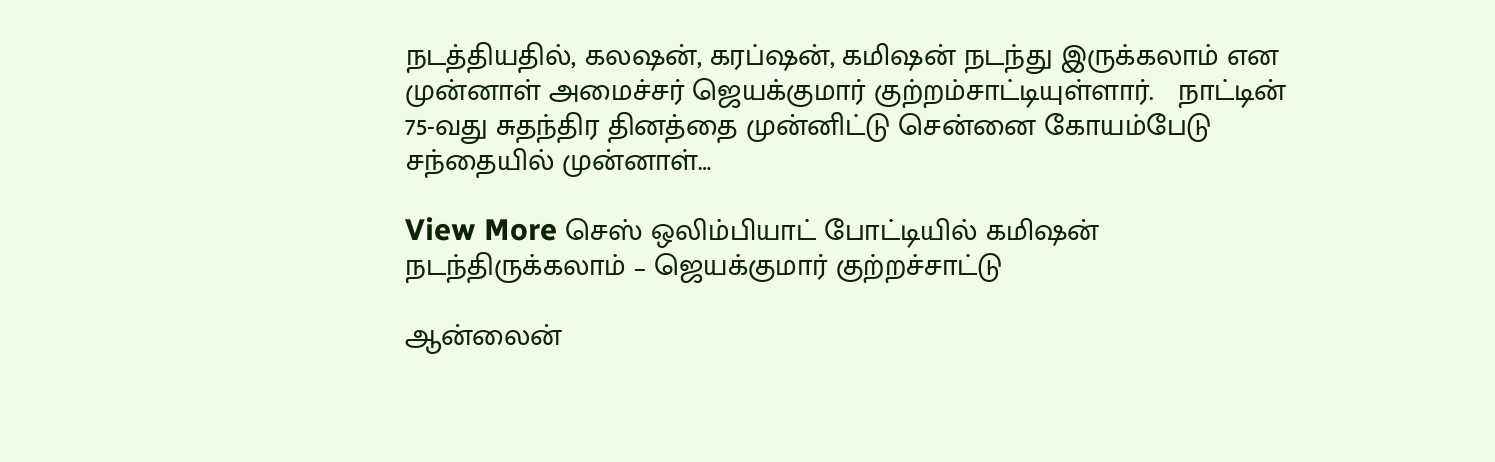நடத்தியதில், கலஷன், கரப்ஷன், கமிஷன் நடந்து இருக்கலாம் என முன்னாள் அமைச்சர் ஜெயக்குமார் குற்றம்சாட்டியுள்ளார்.   நாட்டின் 75-வது சுதந்திர தினத்தை முன்னிட்டு சென்னை கோயம்பேடு சந்தையில் முன்னாள்…

View More செஸ் ஒலிம்பியாட் போட்டியில் கமிஷன் நடந்திருக்கலாம் – ஜெயக்குமார் குற்றச்சாட்டு

ஆன்லைன்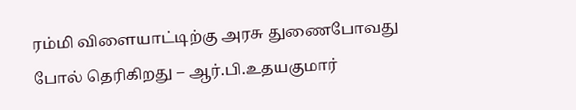ரம்மி விளையாட்டிற்கு அரசு துணைபோவது போல் தெரிகிறது – ஆர்.பி.உதயகுமார்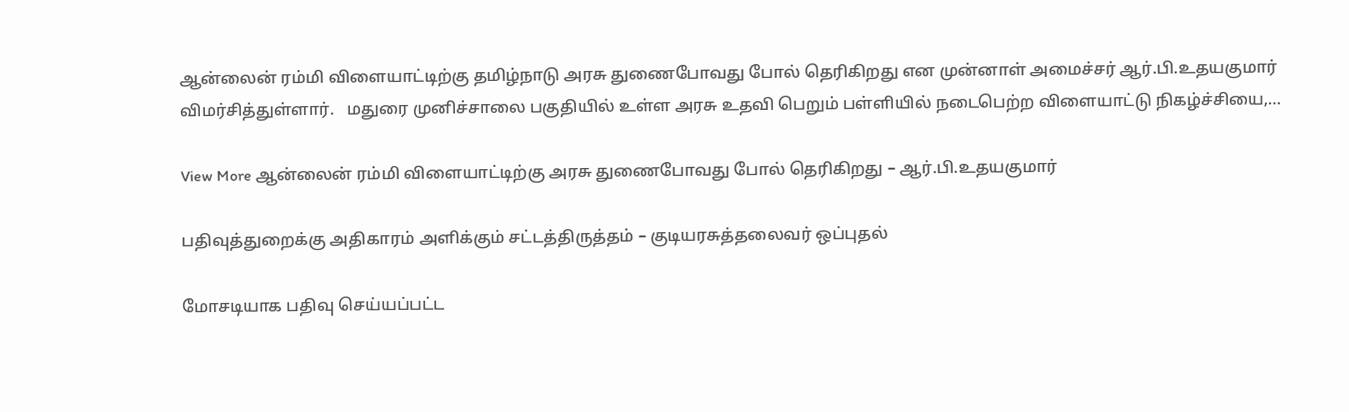ஆன்லைன் ரம்மி விளையாட்டிற்கு தமிழ்நாடு அரசு துணைபோவது போல் தெரிகிறது என முன்னாள் அமைச்சர் ஆர்.பி.உதயகுமார் விமர்சித்துள்ளார்.   மதுரை முனிச்சாலை பகுதியில் உள்ள அரசு உதவி பெறும் பள்ளியில் நடைபெற்ற விளையாட்டு நிகழ்ச்சியை,…

View More ஆன்லைன் ரம்மி விளையாட்டிற்கு அரசு துணைபோவது போல் தெரிகிறது – ஆர்.பி.உதயகுமார்

பதிவுத்துறைக்கு அதிகாரம் அளிக்கும் சட்டத்திருத்தம் – குடியரசுத்தலைவர் ஒப்புதல்

மோசடியாக பதிவு செய்யப்பட்ட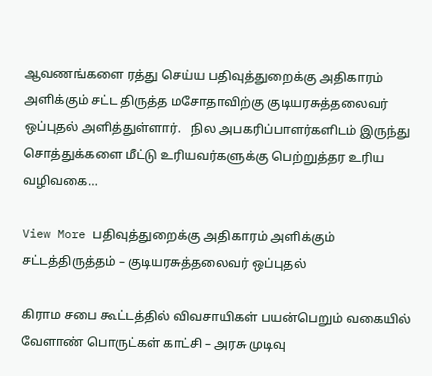ஆவணங்களை ரத்து செய்ய பதிவுத்துறைக்கு அதிகாரம் அளிக்கும் சட்ட திருத்த மசோதாவிற்கு குடியரசுத்தலைவர் ஒப்புதல் அளித்துள்ளார்.   நில அபகரிப்பாளர்களிடம் இருந்து சொத்துக்களை மீட்டு உரியவர்களுக்கு பெற்றுத்தர உரிய வழிவகை…

View More பதிவுத்துறைக்கு அதிகாரம் அளிக்கும் சட்டத்திருத்தம் – குடியரசுத்தலைவர் ஒப்புதல்

கிராம சபை கூட்டத்தில் விவசாயிகள் பயன்பெறும் வகையில் வேளாண் பொருட்கள் காட்சி – அரசு முடிவு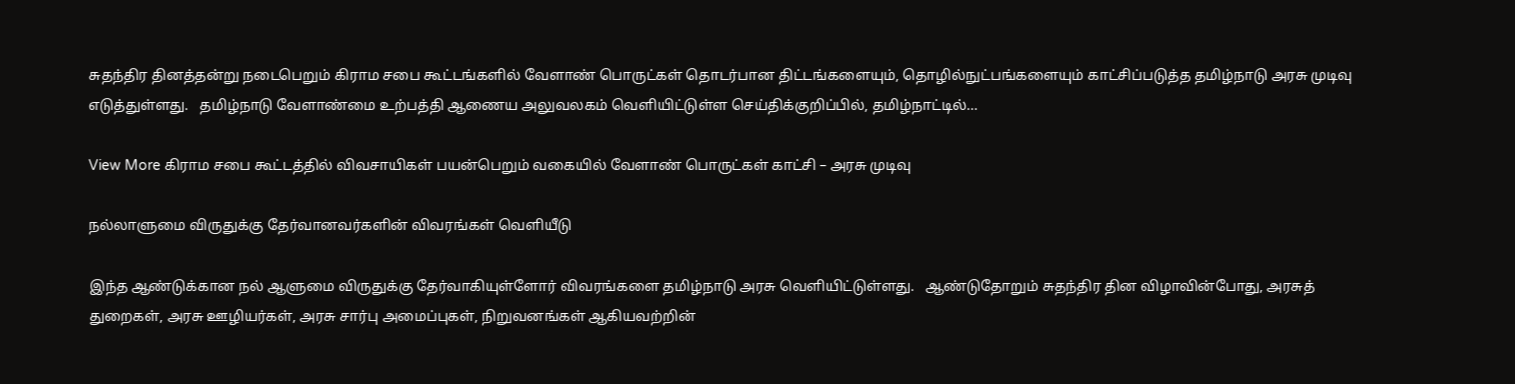சுதந்திர தினத்தன்று நடைபெறும் கிராம சபை கூட்டங்களில் வேளாண் பொருட்கள் தொடர்பான திட்டங்களையும், தொழில்நுட்பங்களையும் காட்சிப்படுத்த தமிழ்நாடு அரசு முடிவு எடுத்துள்ளது.   தமிழ்நாடு வேளாண்மை உற்பத்தி ஆணைய அலுவலகம் வெளியிட்டுள்ள செய்திக்குறிப்பில், தமிழ்நாட்டில்…

View More கிராம சபை கூட்டத்தில் விவசாயிகள் பயன்பெறும் வகையில் வேளாண் பொருட்கள் காட்சி – அரசு முடிவு

நல்லாளுமை விருதுக்கு தேர்வானவர்களின் விவரங்கள் வெளியீடு

இந்த ஆண்டுக்கான நல் ஆளுமை விருதுக்கு தேர்வாகியுள்ளோர் விவரங்களை தமிழ்நாடு அரசு வெளியிட்டுள்ளது.   ஆண்டுதோறும் சுதந்திர தின விழாவின்போது, அரசுத் துறைகள், அரசு ஊழியர்கள், அரசு சார்பு அமைப்புகள், நிறுவனங்கள் ஆகியவற்றின்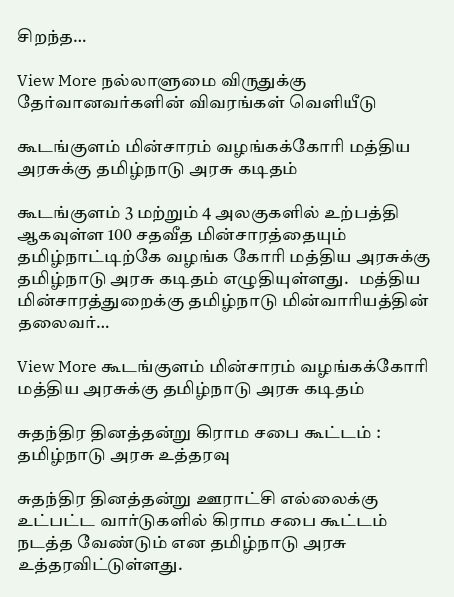சிறந்த…

View More நல்லாளுமை விருதுக்கு தேர்வானவர்களின் விவரங்கள் வெளியீடு

கூடங்குளம் மின்சாரம் வழங்கக்கோரி மத்திய அரசுக்கு தமிழ்நாடு அரசு கடிதம்

கூடங்குளம் 3 மற்றும் 4 அலகுகளில் உற்பத்தி ஆகவுள்ள 100 சதவீத மின்சாரத்தையும் தமிழ்நாட்டிற்கே வழங்க கோரி மத்திய அரசுக்கு தமிழ்நாடு அரசு கடிதம் எழுதியுள்ளது.   மத்திய மின்சாரத்துறைக்கு தமிழ்நாடு மின்வாரியத்தின் தலைவர்…

View More கூடங்குளம் மின்சாரம் வழங்கக்கோரி மத்திய அரசுக்கு தமிழ்நாடு அரசு கடிதம்

சுதந்திர தினத்தன்று கிராம சபை கூட்டம் : தமிழ்நாடு அரசு உத்தரவு

சுதந்திர தினத்தன்று ஊராட்சி எல்லைக்கு உட்பட்ட வார்டுகளில் கிராம சபை கூட்டம் நடத்த வேண்டும் என தமிழ்நாடு அரசு உத்தரவிட்டுள்ளது.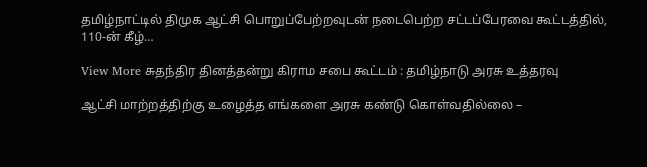தமிழ்நாட்டில் திமுக ஆட்சி பொறுப்பேற்றவுடன் நடைபெற்ற சட்டப்பேரவை கூட்டத்தில், 110-ன் கீழ்…

View More சுதந்திர தினத்தன்று கிராம சபை கூட்டம் : தமிழ்நாடு அரசு உத்தரவு

ஆட்சி மாற்றத்திற்கு உழைத்த எங்களை அரசு கண்டு கொள்வதில்லை –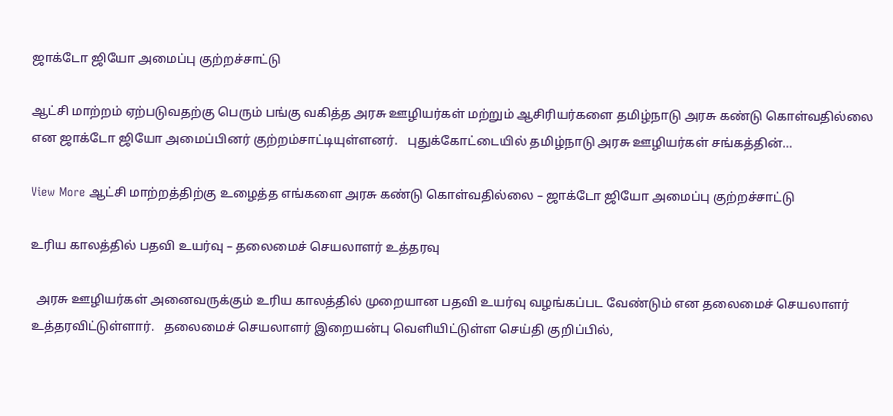ஜாக்டோ ஜியோ அமைப்பு குற்றச்சாட்டு

ஆட்சி மாற்றம் ஏற்படுவதற்கு பெரும் பங்கு வகித்த அரசு ஊழியர்கள் மற்றும் ஆசிரியர்களை தமிழ்நாடு அரசு கண்டு கொள்வதில்லை என ஜாக்டோ ஜியோ அமைப்பினர் குற்றம்சாட்டியுள்ளனர்.   புதுக்கோட்டையில் தமிழ்நாடு அரசு ஊழியர்கள் சங்கத்தின்…

View More ஆட்சி மாற்றத்திற்கு உழைத்த எங்களை அரசு கண்டு கொள்வதில்லை – ஜாக்டோ ஜியோ அமைப்பு குற்றச்சாட்டு

உரிய காலத்தில் பதவி உயர்வு – தலைமைச் செயலாளர் உத்தரவு

  அரசு ஊழியர்கள் அனைவருக்கும் உரிய காலத்தில் முறையான பதவி உயர்வு வழங்கப்பட வேண்டும் என தலைமைச் செயலாளர் உத்தரவிட்டுள்ளார்.   தலைமைச் செயலாளர் இறையன்பு வெளியிட்டுள்ள செய்தி குறிப்பில்,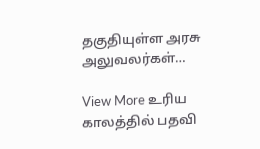தகுதியுள்ள அரசு அலுவலர்கள்…

View More உரிய காலத்தில் பதவி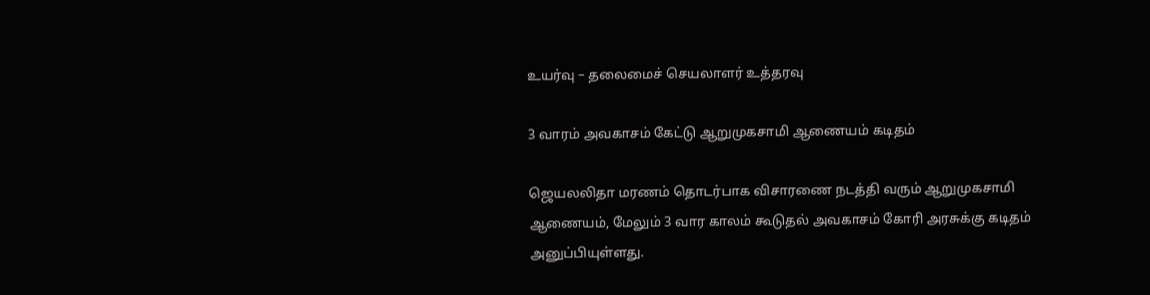உயர்வு – தலைமைச் செயலாளர் உத்தரவு

3 வாரம் அவகாசம் கேட்டு ஆறுமுகசாமி ஆணையம் கடிதம்

ஜெயலலிதா மரணம் தொடர்பாக விசாரணை நடத்தி வரும் ஆறுமுகசாமி ஆணையம், மேலும் 3 வார காலம் கூடுதல் அவகாசம் கோரி அரசுக்கு கடிதம் அனுப்பியுள்ளது.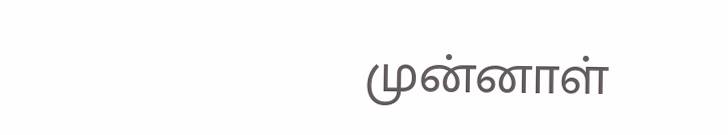முன்னாள்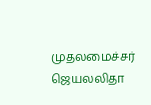முதலமைச்சர் ஜெயலலிதா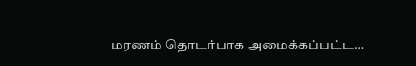மரணம் தொடர்பாக அமைக்கப்பட்ட…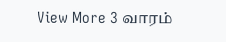View More 3 வாரம்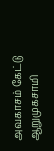அவகாசம் கேட்டு ஆறுமுகசாமி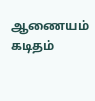ஆணையம் கடிதம்